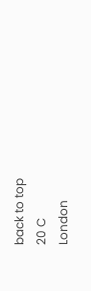back to top
20 C
London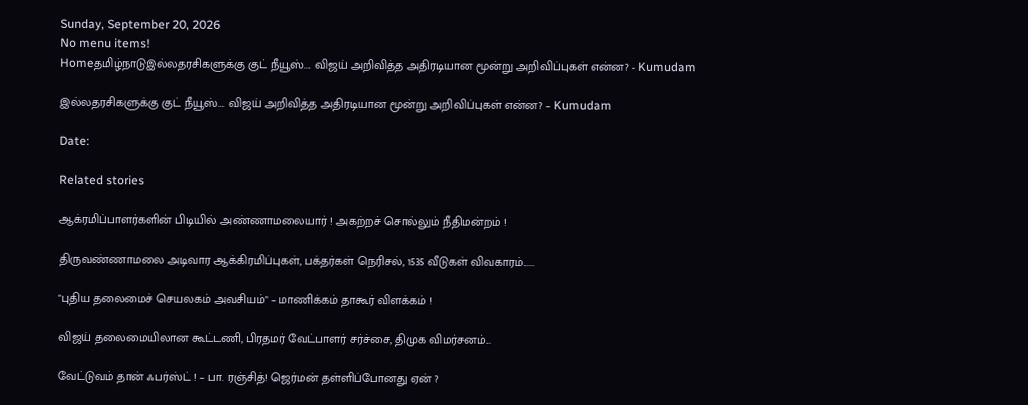Sunday, September 20, 2026
No menu items!
Homeதமிழ்நாடுஇல்லதரசிகளுக்கு குட் நீயூஸ்.... விஜய் அறிவித்த அதிரடியான மூன்று அறிவிப்புகள் என்ன? - Kumudam

இல்லதரசிகளுக்கு குட் நீயூஸ்…. விஜய் அறிவித்த அதிரடியான மூன்று அறிவிப்புகள் என்ன? – Kumudam

Date:

Related stories

ஆக்ரமிப்பாளர்களின் பிடியில் அண்ணாமலையார் ! அகற்றச் சொல்லும் நீதிமன்றம் !

திருவண்ணாமலை அடிவார ஆக்கிரமிப்புகள், பக்தர்கள் நெரிசல், 1535 வீடுகள் விவகாரம்......

"புதிய தலைமைச் செயலகம் அவசியம்" – மாணிக்கம் தாகூர் விளக்கம் !

விஜய் தலைமையிலான கூட்டணி, பிரதமர் வேட்பாளர் சர்ச்சை, திமுக விமர்சனம்...

வேட்டுவம் தான் ஃபர்ஸ்ட் ! – பா. ரஞ்சித்! ஜெர்மன் தள்ளிப்போனது ஏன் ?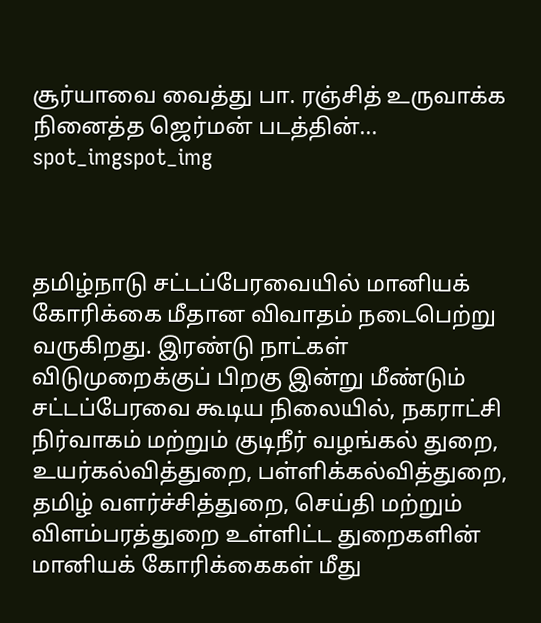சூர்யாவை வைத்து பா. ரஞ்சித் உருவாக்க நினைத்த ஜெர்மன் படத்தின்...
spot_imgspot_img



தமிழ்நாடு சட்டப்பேரவையில் மானியக் கோரிக்கை மீதான விவாதம் நடைபெற்று வருகிறது. இரண்டு நாட்கள் விடுமுறைக்குப் பிறகு இன்று மீண்டும் சட்டப்பேரவை கூடிய நிலையில், நகராட்சி நிர்வாகம் மற்றும் குடிநீர் வழங்கல் துறை, உயர்கல்வித்துறை, பள்ளிக்கல்வித்துறை, தமிழ் வளர்ச்சித்துறை, செய்தி மற்றும் விளம்பரத்துறை உள்ளிட்ட துறைகளின் மானியக் கோரிக்கைகள் மீது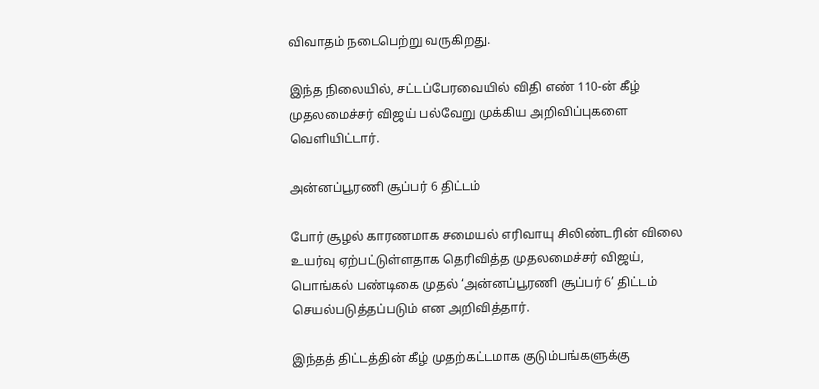விவாதம் நடைபெற்று வருகிறது.

இந்த நிலையில், சட்டப்பேரவையில் விதி எண் 110-ன் கீழ் முதலமைச்சர் விஜய் பல்வேறு முக்கிய அறிவிப்புகளை வெளியிட்டார்.

அன்னப்பூரணி சூப்பர் 6 திட்டம்

போர் சூழல் காரணமாக சமையல் எரிவாயு சிலிண்டரின் விலை உயர்வு ஏற்பட்டுள்ளதாக தெரிவித்த முதலமைச்சர் விஜய், பொங்கல் பண்டிகை முதல் ‘அன்னப்பூரணி சூப்பர் 6’ திட்டம் செயல்படுத்தப்படும் என அறிவித்தார்.

இந்தத் திட்டத்தின் கீழ் முதற்கட்டமாக குடும்பங்களுக்கு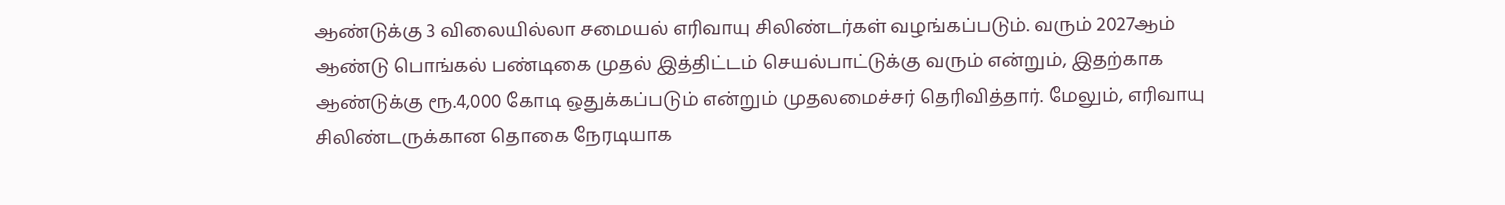ஆண்டுக்கு 3 விலையில்லா சமையல் எரிவாயு சிலிண்டர்கள் வழங்கப்படும். வரும் 2027ஆம் ஆண்டு பொங்கல் பண்டிகை முதல் இத்திட்டம் செயல்பாட்டுக்கு வரும் என்றும், இதற்காக ஆண்டுக்கு ரூ.4,000 கோடி ஒதுக்கப்படும் என்றும் முதலமைச்சர் தெரிவித்தார். மேலும், எரிவாயு சிலிண்டருக்கான தொகை நேரடியாக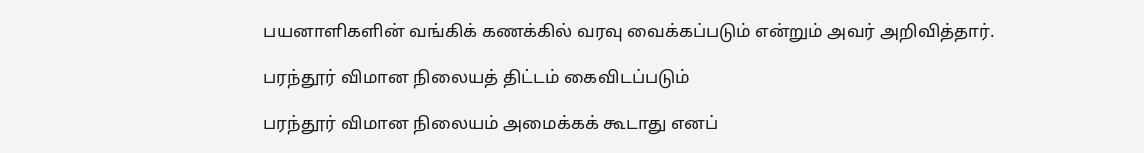பயனாளிகளின் வங்கிக் கணக்கில் வரவு வைக்கப்படும் என்றும் அவர் அறிவித்தார்.

பரந்தூர் விமான நிலையத் திட்டம் கைவிடப்படும்

பரந்தூர் விமான நிலையம் அமைக்கக் கூடாது எனப்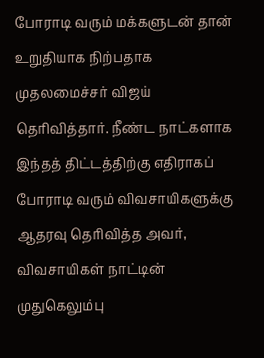போராடி வரும் மக்களுடன் தான் உறுதியாக நிற்பதாக முதலமைச்சர் விஜய் தெரிவித்தார். நீண்ட நாட்களாக இந்தத் திட்டத்திற்கு எதிராகப் போராடி வரும் விவசாயிகளுக்கு ஆதரவு தெரிவித்த அவர், விவசாயிகள் நாட்டின் முதுகெலும்பு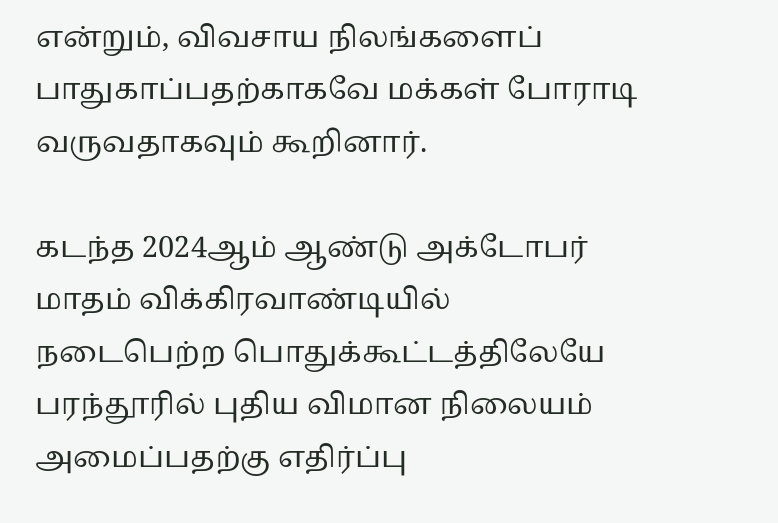என்றும், விவசாய நிலங்களைப் பாதுகாப்பதற்காகவே மக்கள் போராடி வருவதாகவும் கூறினார்.

கடந்த 2024ஆம் ஆண்டு அக்டோபர் மாதம் விக்கிரவாண்டியில் நடைபெற்ற பொதுக்கூட்டத்திலேயே பரந்தூரில் புதிய விமான நிலையம் அமைப்பதற்கு எதிர்ப்பு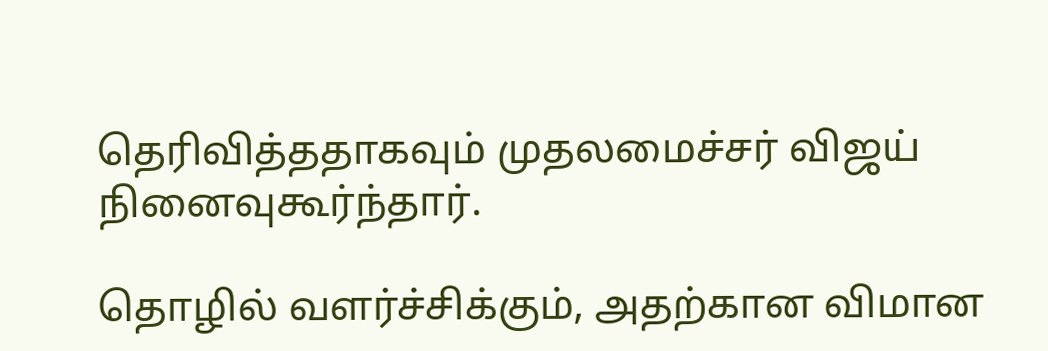தெரிவித்ததாகவும் முதலமைச்சர் விஜய் நினைவுகூர்ந்தார்.

தொழில் வளர்ச்சிக்கும், அதற்கான விமான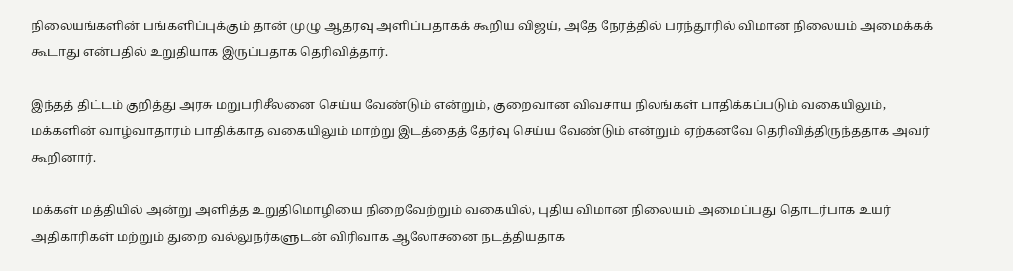நிலையங்களின் பங்களிப்புக்கும் தான் முழு ஆதரவு அளிப்பதாகக் கூறிய விஜய், அதே நேரத்தில் பரந்தூரில் விமான நிலையம் அமைக்கக் கூடாது என்பதில் உறுதியாக இருப்பதாக தெரிவித்தார்.

இந்தத் திட்டம் குறித்து அரசு மறுபரிசீலனை செய்ய வேண்டும் என்றும், குறைவான விவசாய நிலங்கள் பாதிக்கப்படும் வகையிலும், மக்களின் வாழ்வாதாரம் பாதிக்காத வகையிலும் மாற்று இடத்தைத் தேர்வு செய்ய வேண்டும் என்றும் ஏற்கனவே தெரிவித்திருந்ததாக அவர் கூறினார்.

மக்கள் மத்தியில் அன்று அளித்த உறுதிமொழியை நிறைவேற்றும் வகையில், புதிய விமான நிலையம் அமைப்பது தொடர்பாக உயர் அதிகாரிகள் மற்றும் துறை வல்லுநர்களுடன் விரிவாக ஆலோசனை நடத்தியதாக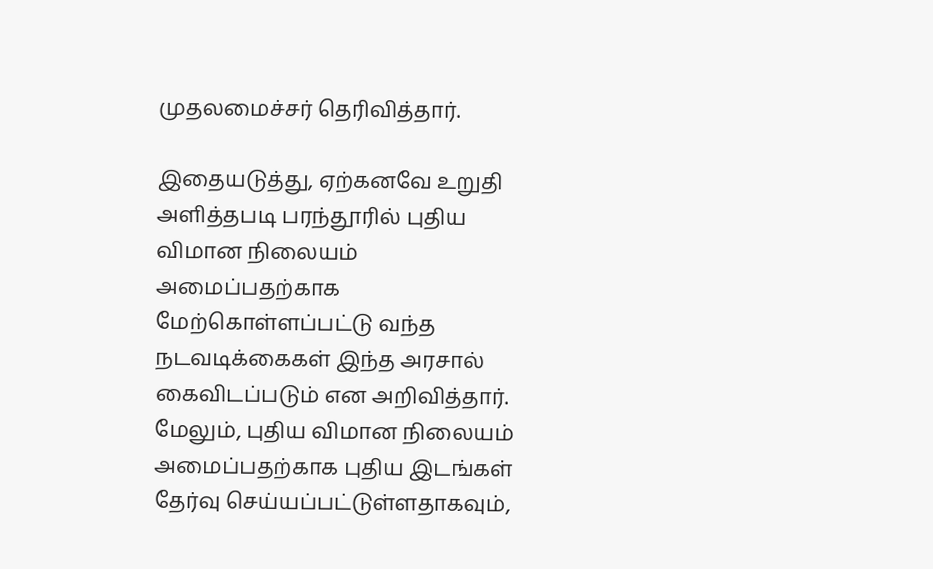முதலமைச்சர் தெரிவித்தார்.

இதையடுத்து, ஏற்கனவே உறுதி அளித்தபடி பரந்தூரில் புதிய விமான நிலையம் அமைப்பதற்காக மேற்கொள்ளப்பட்டு வந்த நடவடிக்கைகள் இந்த அரசால் கைவிடப்படும் என அறிவித்தார். மேலும், புதிய விமான நிலையம் அமைப்பதற்காக புதிய இடங்கள் தேர்வு செய்யப்பட்டுள்ளதாகவும்,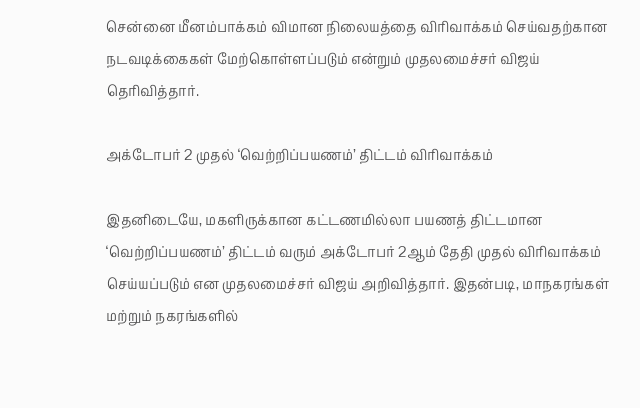சென்னை மீனம்பாக்கம் விமான நிலையத்தை விரிவாக்கம் செய்வதற்கான நடவடிக்கைகள் மேற்கொள்ளப்படும் என்றும் முதலமைச்சர் விஜய் தெரிவித்தார்.

அக்டோபர் 2 முதல் ‘வெற்றிப்பயணம்’ திட்டம் விரிவாக்கம்

இதனிடையே, மகளிருக்கான கட்டணமில்லா பயணத் திட்டமான ‘வெற்றிப்பயணம்’ திட்டம் வரும் அக்டோபர் 2ஆம் தேதி முதல் விரிவாக்கம் செய்யப்படும் என முதலமைச்சர் விஜய் அறிவித்தார். இதன்படி, மாநகரங்கள் மற்றும் நகரங்களில்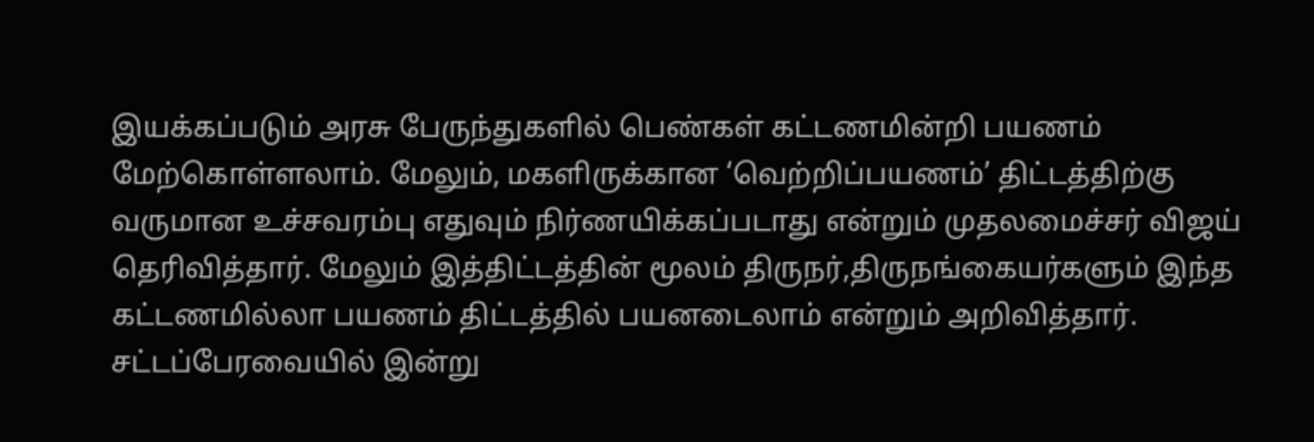இயக்கப்படும் அரசு பேருந்துகளில் பெண்கள் கட்டணமின்றி பயணம் மேற்கொள்ளலாம். மேலும், மகளிருக்கான ‘வெற்றிப்பயணம்’ திட்டத்திற்கு வருமான உச்சவரம்பு எதுவும் நிர்ணயிக்கப்படாது என்றும் முதலமைச்சர் விஜய் தெரிவித்தார். மேலும் இத்திட்டத்தின் மூலம் திருநர்,திருநங்கையர்களும் இந்த கட்டணமில்லா பயணம் திட்டத்தில் பயனடைலாம் என்றும் அறிவித்தார். சட்டப்பேரவையில் இன்று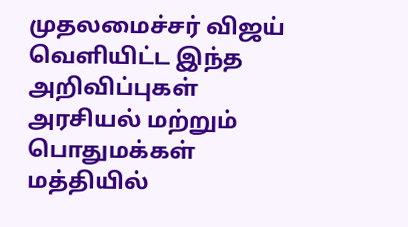முதலமைச்சர் விஜய் வெளியிட்ட இந்த அறிவிப்புகள் அரசியல் மற்றும் பொதுமக்கள் மத்தியில்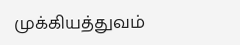முக்கியத்துவம்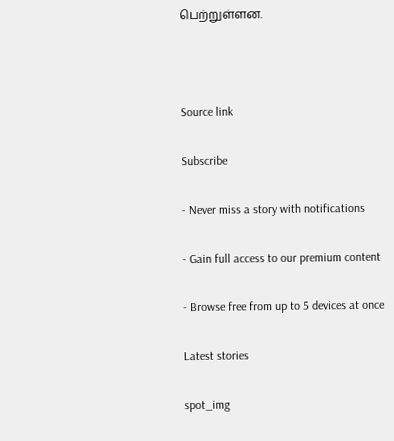பெற்றுள்ளன.



Source link

Subscribe

- Never miss a story with notifications

- Gain full access to our premium content

- Browse free from up to 5 devices at once

Latest stories

spot_img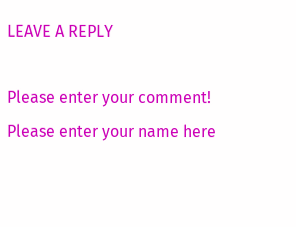LEAVE A REPLY

Please enter your comment!
Please enter your name here